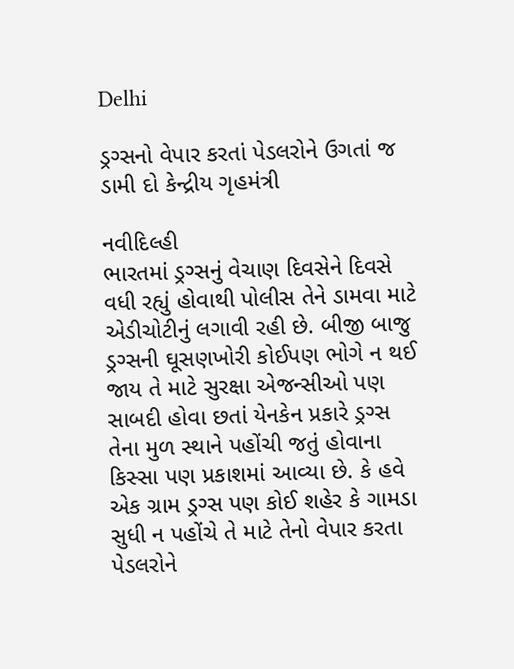Delhi

ડ્રગ્સનો વેપાર કરતાં પેડલરોને ઉગતાં જ ડામી દો કેન્દ્રીય ગૃહમંત્રી

નવીદિલ્હી
ભારતમાં ડ્રગ્સનું વેચાણ દિવસેને દિવસે વધી રહ્યું હોવાથી પોલીસ તેને ડામવા માટે એડીચોટીનું લગાવી રહી છે. બીજી બાજુ ડ્રગ્સની ઘૂસણખોરી કોઈપણ ભોગે ન થઈ જાય તે માટે સુરક્ષા એજન્સીઓ પણ સાબદી હોવા છતાં યેનકેન પ્રકારે ડ્રગ્સ તેના મુળ સ્થાને પહોંચી જતું હોવાના કિસ્સા પણ પ્રકાશમાં આવ્યા છે. કે હવે એક ગ્રામ ડ્રગ્સ પણ કોઈ શહેર કે ગામડા સુધી ન પહોંચે તે માટે તેનો વેપાર કરતા પેડલરોને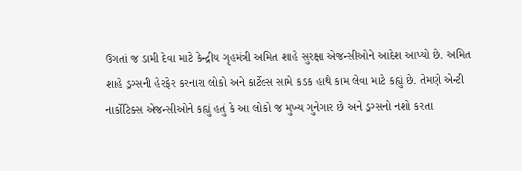ઉગતાં જ ડામી દેવા માટે કેન્દ્રીય ગૃહમંત્રી અમિત શાહે સુરક્ષા એજન્સીઓને આદેશ આપ્યો છે. અમિત શાહે ડ્રગ્સની હેરફેર કરનારા લોકો અને કાર્ટેલ્સ સામે કડક હાથે કામ લેવા માટે કહ્યું છે. તેમણે એન્ટી નાર્કોટિક્સ એજન્સીઓને કહ્યું હતું કે આ લોકો જ મુખ્ય ગુનેગાર છે અને ડ્રગ્સનો નશો કરતા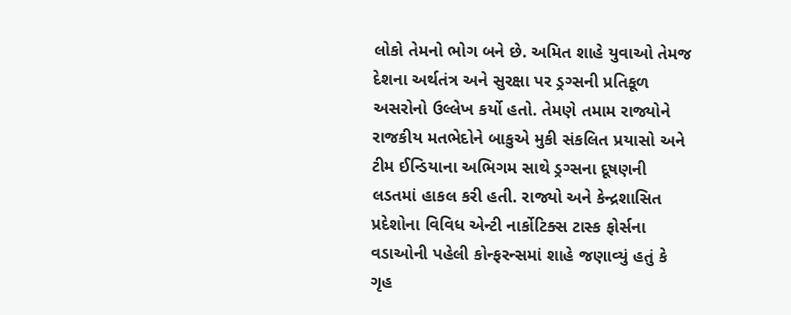લોકો તેમનો ભોગ બને છે. અમિત શાહે યુવાઓ તેમજ દેશના અર્થતંત્ર અને સુરક્ષા પર ડ્રગ્સની પ્રતિકૂળ અસરોનો ઉલ્લેખ કર્યો હતો. તેમણે તમામ રાજ્યોને રાજકીય મતભેદોને બાકુએ મુકી સંકલિત પ્રયાસો અને ટીમ ઈન્ડિયાના અભિગમ સાથે ડ્રગ્સના દૂષણની લડતમાં હાકલ કરી હતી. રાજ્યો અને કેન્દ્રશાસિત પ્રદેશોના વિવિધ એન્ટી નાર્કોટિક્સ ટાસ્ક ફોર્સના વડાઓની પહેલી કોન્ફરન્સમાં શાહે જણાવ્યું હતું કે ગૃહ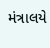મંત્રાલયે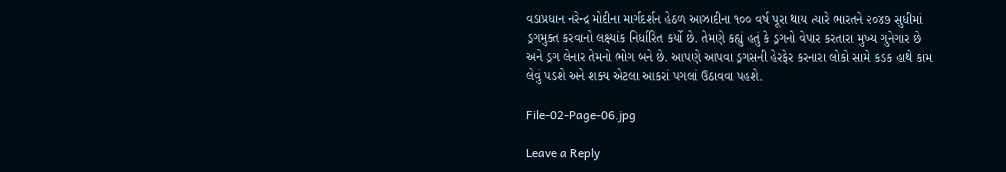વડાપ્રધાન નરેન્દ્ર મોદીના માર્ગદર્શન હેઠળ આઝાદીના ૧૦૦ વર્ષ પૂરા થાય ત્યારે ભારતને ૨૦૪૭ સુધીમાં ડ્રગમુક્ત કરવાનો લક્ષ્યાંક નિર્ધારિત કર્યો છે. તેમણે કહ્યું હતું કે ડ્રગનો વેપાર કરતારા મુખ્ય ગુનેગાર છે અને ડ્રગ લેનાર તેમનો ભોગ બને છે. આપણે આપવા ડ્રગસની હેરફેર કરનારા લોકો સામે કડક હાથે કામ લેવું પડશે અને શક્ય એટલા આકરાં પગલાં ઉઠાવવા પહશે.

File-02-Page-06.jpg

Leave a Reply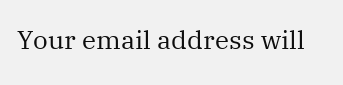Your email address will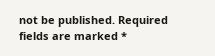not be published. Required fields are marked *